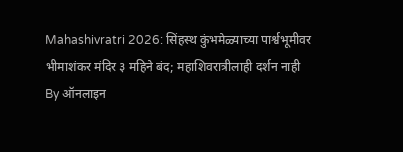Mahashivratri 2026: सिंहस्थ कुंभमेळ्याच्या पार्श्वभूमीवर भीमाशंकर मंदिर ३ महिने बंद; महाशिवरात्रीलाही दर्शन नाही
By ऑनलाइन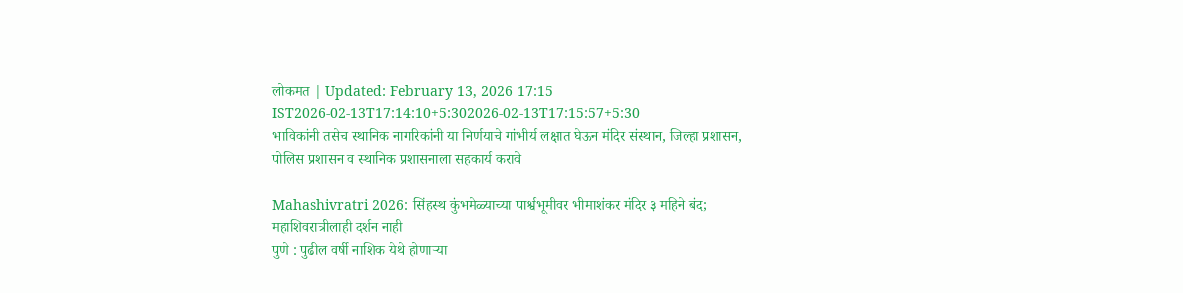लोकमत | Updated: February 13, 2026 17:15 IST2026-02-13T17:14:10+5:302026-02-13T17:15:57+5:30
भाविकांनी तसेच स्थानिक नागरिकांनी या निर्णयाचे गांभीर्य लक्षात घेऊन मंदिर संस्थान, जिल्हा प्रशासन, पोलिस प्रशासन व स्थानिक प्रशासनाला सहकार्य करावे

Mahashivratri 2026: सिंहस्थ कुंभमेळ्याच्या पार्श्वभूमीवर भीमाशंकर मंदिर ३ महिने बंद; महाशिवरात्रीलाही दर्शन नाही
पुणे : पुढील वर्षी नाशिक येथे होणाऱ्या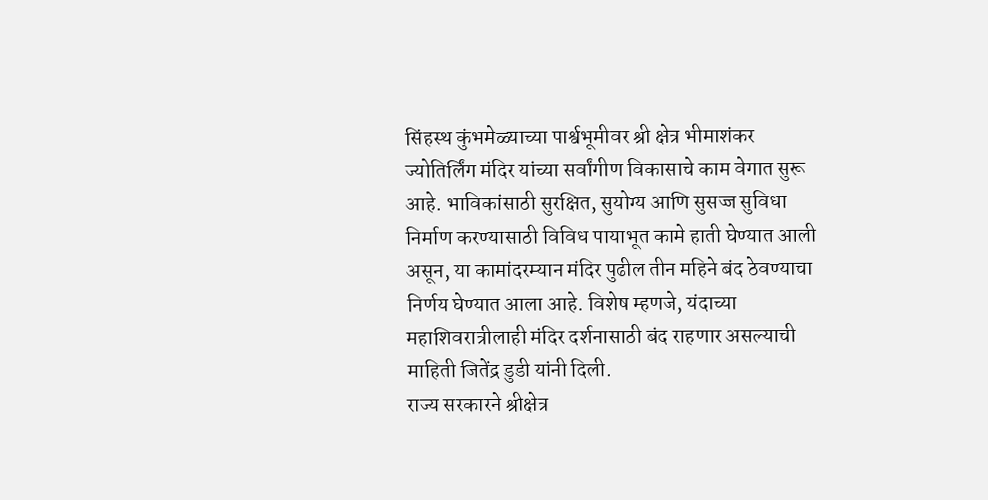सिंहस्थ कुंभमेळ्याच्या पार्श्वभूमीवर श्री क्षेत्र भीमाशंकर ज्योतिर्लिंग मंदिर यांच्या सर्वांगीण विकासाचे काम वेगात सुरू आहे. भाविकांसाठी सुरक्षित, सुयोग्य आणि सुसज्ज सुविधा निर्माण करण्यासाठी विविध पायाभूत कामे हाती घेण्यात आली असून, या कामांदरम्यान मंदिर पुढील तीन महिने बंद ठेवण्याचा निर्णय घेण्यात आला आहे. विशेष म्हणजे, यंदाच्या महाशिवरात्रीलाही मंदिर दर्शनासाठी बंद राहणार असल्याची माहिती जितेंद्र डुडी यांनी दिली.
राज्य सरकारने श्रीक्षेत्र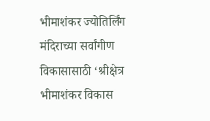भीमाशंकर ज्योतिर्लिंग मंदिराच्या सर्वांगीण विकासासाठी ‘श्रीक्षेत्र भीमाशंकर विकास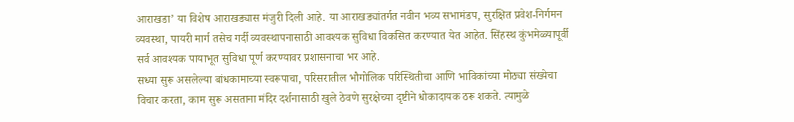आराखडा’ या विशेष आराखड्यास मंजुरी दिली आहे. या आराखड्यांतर्गत नवीन भव्य सभामंडप, सुरक्षित प्रवेश-निर्गमन व्यवस्था, पायरी मार्ग तसेच गर्दी व्यवस्थापनासाठी आवश्यक सुविधा विकसित करण्यात येत आहेत. सिंहस्थ कुंभमेळ्यापूर्वी सर्व आवश्यक पायाभूत सुविधा पूर्ण करण्यावर प्रशासनाचा भर आहे.
सध्या सुरू असलेल्या बांधकामाच्या स्वरूपाचा, परिसरातील भौगोलिक परिस्थितीचा आणि भाविकांच्या मोठ्या संख्येचा विचार करता, काम सुरू असताना मंदिर दर्शनासाठी खुले ठेवणे सुरक्षेच्या दृष्टीने धोकादायक ठरू शकते. त्यामुळे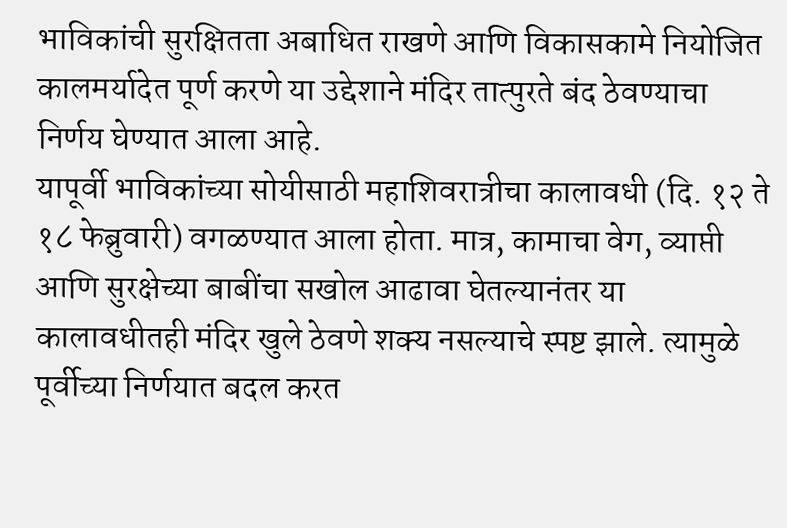भाविकांची सुरक्षितता अबाधित राखणे आणि विकासकामे नियोजित कालमर्यादेत पूर्ण करणे या उद्देशाने मंदिर तात्पुरते बंद ठेवण्याचा निर्णय घेण्यात आला आहे.
यापूर्वी भाविकांच्या सोयीसाठी महाशिवरात्रीचा कालावधी (दि. १२ ते १८ फेब्रुवारी) वगळण्यात आला होता. मात्र, कामाचा वेग, व्याप्ती आणि सुरक्षेच्या बाबींचा सखोल आढावा घेतल्यानंतर या कालावधीतही मंदिर खुले ठेवणे शक्य नसल्याचे स्पष्ट झाले. त्यामुळे पूर्वीच्या निर्णयात बदल करत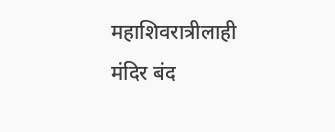महाशिवरात्रीलाही मंदिर बंद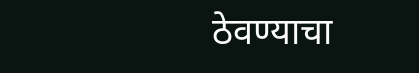ठेवण्याचा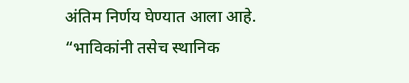अंतिम निर्णय घेण्यात आला आहे.
“भाविकांनी तसेच स्थानिक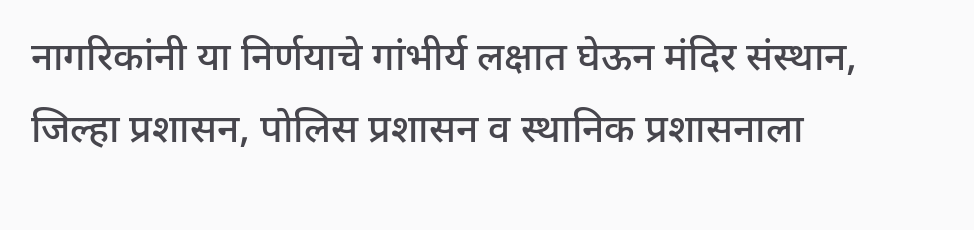नागरिकांनी या निर्णयाचे गांभीर्य लक्षात घेऊन मंदिर संस्थान, जिल्हा प्रशासन, पोलिस प्रशासन व स्थानिक प्रशासनाला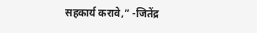सहकार्य करावे,” -जितेंद्र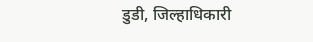डुडी, जिल्हाधिकारी